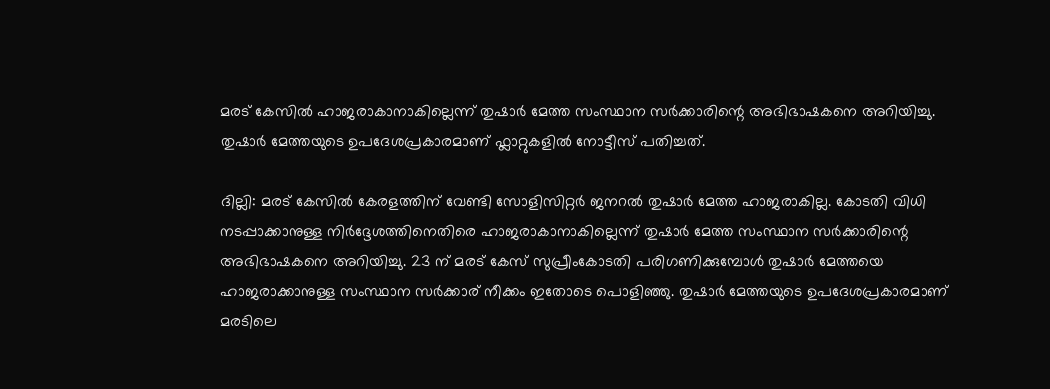മരട് കേസിൽ ഹാജരാകാനാകില്ലെന്ന് തുഷാര്‍ മേത്ത സംസ്ഥാന സർക്കാരിന്റെ അഭിഭാഷകനെ അറിയിച്ചു. തുഷാര്‍ മേത്തയുടെ ഉപദേശപ്രകാരമാണ് ഫ്ലാറ്റുകളിൽ നോട്ടീസ് പതിച്ചത്.

ദില്ലി: മരട് കേസിൽ കേരളത്തിന് വേണ്ടി സോളിസിറ്റർ ജനറൽ തുഷാർ മേത്ത ഹാജരാകില്ല. കോടതി വിധി നടപ്പാക്കാനുള്ള നിര്‍ദ്ദേശത്തിനെതിരെ ഹാജരാകാനാകില്ലെന്ന് തുഷാര്‍ മേത്ത സംസ്ഥാന സർക്കാരിന്റെ അഭിഭാഷകനെ അറിയിച്ചു. 23 ന് മരട് കേസ് സുപ്രീംകോടതി പരിഗണിക്കുമ്പോൾ തുഷാര്‍ മേത്തയെ ഹാജരാക്കാനുള്ള സംസ്ഥാന സര്‍ക്കാര‍് നീക്കം ഇതോടെ പൊളിഞ്ഞു. തുഷാര്‍ മേത്തയുടെ ഉപദേശപ്രകാരമാണ് മരടിലെ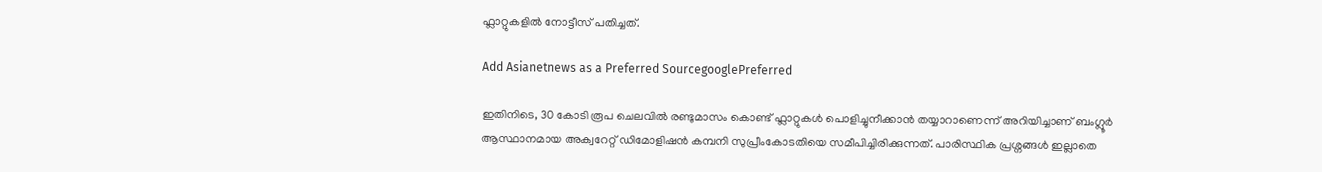ഫ്ലാറ്റുകളിൽ നോട്ടീസ് പതിച്ചത്.

Add Asianetnews as a Preferred SourcegooglePreferred

ഇതിനിടെ, 30 കോടി രൂപ ചെലവിൽ രണ്ടുമാസം കൊണ്ട് ഫ്ലാറ്റുകൾ പൊളിച്ചുനീക്കാൻ തയ്യാറാണെന്ന് അറിയിച്ചാണ് ബംഗ്ലൂര്‍ ആസ്ഥാനമായ അക്വറേറ്റ് ഡിമോളിഷൻ കമ്പനി സുപ്രീംകോടതിയെ സമീപിച്ചിരിക്കുന്നത്. പാരിസ്ഥിക പ്രശ്നങ്ങൾ ഇല്ലാതെ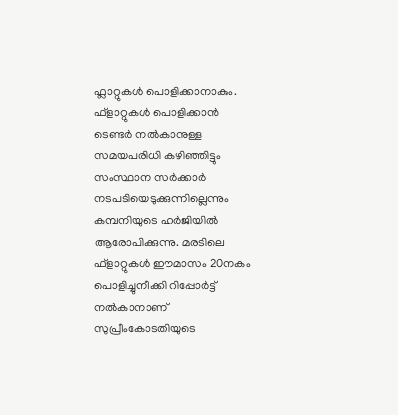ഫ്ലാറ്റുകൾ പൊളിക്കാനാകും. ഫ്ളാറ്റുകൾ പൊളിക്കാൻ ടെണ്ടര്‍ നൽകാനുള്ള സമയപരിധി കഴിഞ്ഞിട്ടും സംസ്ഥാന സര്‍ക്കാര്‍ നടപടിയെടുക്കുന്നില്ലെന്നും കമ്പനിയുടെ ഹര്‍ജിയിൽ ആരോപിക്കുന്നു. മരടിലെ ഫ്ളാറ്റുകൾ ഈമാസം 20നകം പൊളിച്ചുനീക്കി റിപ്പോര്‍ട്ട് നൽകാനാണ് സുപ്രീംകോടതിയുടെ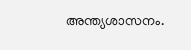അന്ത്യശാസനം.